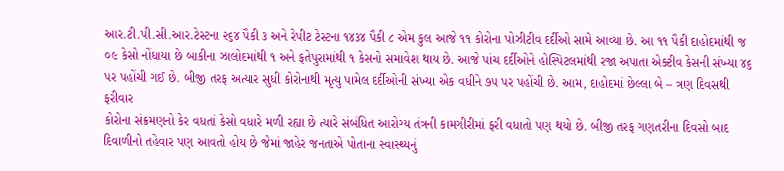આર.ટી.પી.સી.આર.ટેસ્ટના ૨૬૪ પૈકી ૩ અને રેપીટ ટેસ્ટના ૧૪૩૪ પૈકી ૮ એમ કુલ આજે ૧૧ કોરોના પોઝીટીવ દર્દીઓ સામે આવ્યા છે. આ ૧૧ પૈકી દાહોદમાંથી જ ૦૯ કેસો નોંધાયા છે બાકીના ઝાલોદમાંથી ૧ અને ફતેપુરામાંથી ૧ કેસનો સમાવેશ થાય છે. આજે પાંચ દર્દીઓને હોસ્પિટલમાંથી રજા અપાતા એક્ટીવ કેસની સંખ્યા ૪૬ પર પહોંચી ગઈ છે. બીજી તરફ અત્યાર સુધી કોરોનાથી મૃત્યુ પામેલ દર્દીઓની સંખ્યા એક વધીને ૭૫ પર પહોંચી છે. આમ, દાહોદમાં છેલ્લા બે – ત્રણ દિવસથી ફરીવાર
કોરોના સંક્રમણનો કેર વધતાં કેસો વધારે મળી રહ્યા છે ત્યારે સંબંધિત આરોગ્ય તંત્રની કામગીરીમાં ફરી વધાતો પણ થયો છે. બીજી તરફ ગણતરીના દિવસો બાદ દિવાળીનો તહેવાર પણ આવતો હોય છે જેમાં જાહેર જનતાએ પોતાના સ્વાસ્થ્યનું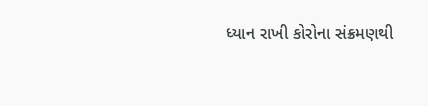ધ્યાન રાખી કોરોના સંક્રમણથી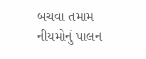બચવા તમામ નીયમોનું પાલન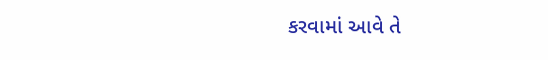કરવામાં આવે તે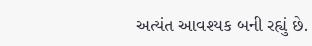અત્યંત આવશ્યક બની રહ્યું છે.